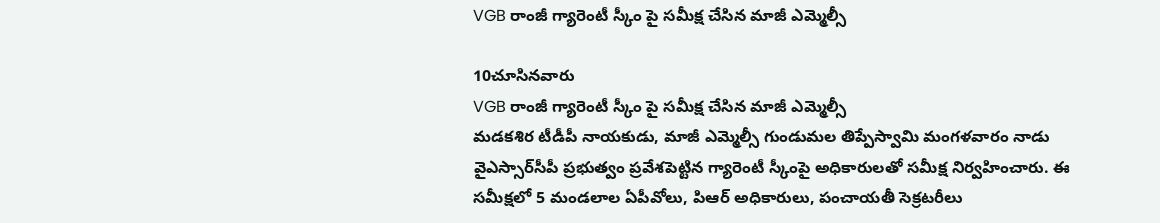VGB రాంజీ గ్యారెంటీ స్కీం పై సమీక్ష చేసిన మాజీ ఎమ్మెల్సీ

10చూసినవారు
VGB రాంజీ గ్యారెంటీ స్కీం పై సమీక్ష చేసిన మాజీ ఎమ్మెల్సీ
మడకశిర టీడీపీ నాయకుడు, మాజీ ఎమ్మెల్సీ గుండుమల తిప్పేస్వామి మంగళవారం నాడు వైఎస్సార్‌సీపీ ప్రభుత్వం ప్రవేశపెట్టిన గ్యారెంటీ స్కీంపై అధికారులతో సమీక్ష నిర్వహించారు. ఈ సమీక్షలో 5 మండలాల ఏపీవోలు, పిఆర్ అధికారులు, పంచాయతీ సెక్రటరీలు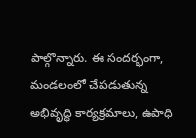పాల్గొన్నారు. ఈ సందర్భంగా, మండలంలో చేపడుతున్న అభివృద్ధి కార్యక్రమాలు, ఉపాధి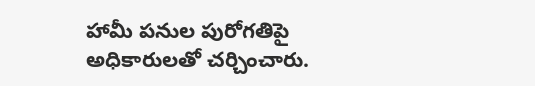హామీ పనుల పురోగతిపై అధికారులతో చర్చించారు.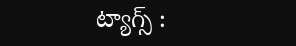ట్యాగ్స్ :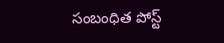సంబంధిత పోస్ట్